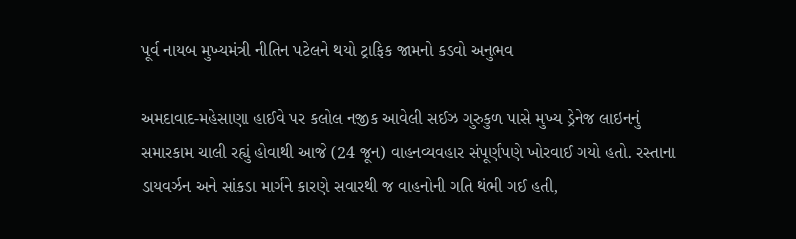પૂર્વ નાયબ મુખ્યમંત્રી નીતિન પટેલને થયો ટ્રાફિક જામનો કડવો અનુભવ

અમદાવાદ-મહેસાણા હાઈવે પર કલોલ નજીક આવેલી સઈઝ ગુરુકુળ પાસે મુખ્ય ડ્રેનેજ લાઇનનું સમારકામ ચાલી રહ્યું હોવાથી આજે (24 જૂન) વાહનવ્યવહાર સંપૂર્ણપણે ખોરવાઈ ગયો હતો. રસ્તાના ડાયવર્ઝન અને સાંકડા માર્ગને કારણે સવારથી જ વાહનોની ગતિ થંભી ગઈ હતી,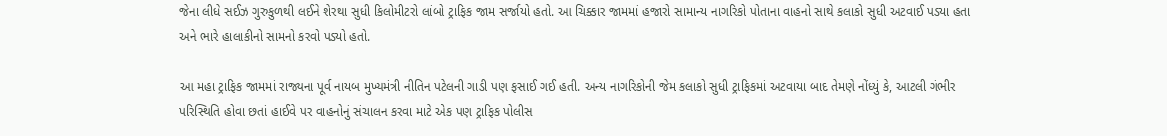જેના લીધે સઈઝ ગુરુકુળથી લઈને શેરથા સુધી કિલોમીટરો લાંબો ટ્રાફિક જામ સર્જાયો હતો. આ ચિક્કાર જામમાં હજારો સામાન્ય નાગરિકો પોતાના વાહનો સાથે કલાકો સુધી અટવાઈ પડ્યા હતા અને ભારે હાલાકીનો સામનો કરવો પડ્યો હતો.

આ મહા ટ્રાફિક જામમાં રાજ્યના પૂર્વ નાયબ મુખ્યમંત્રી નીતિન પટેલની ગાડી પણ ફસાઈ ગઈ હતી. અન્ય નાગરિકોની જેમ કલાકો સુધી ટ્રાફિકમાં અટવાયા બાદ તેમણે નોંધ્યું કે, આટલી ગંભીર પરિસ્થિતિ હોવા છતાં હાઈવે પર વાહનોનું સંચાલન કરવા માટે એક પણ ટ્રાફિક પોલીસ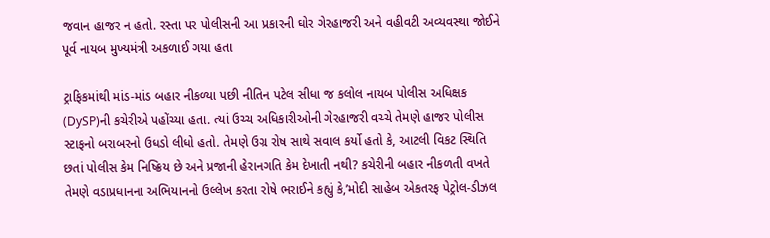જવાન હાજર ન હતો. રસ્તા પર પોલીસની આ પ્રકારની ઘોર ગેરહાજરી અને વહીવટી અવ્યવસ્થા જોઈને પૂર્વ નાયબ મુખ્યમંત્રી અકળાઈ ગયા હતા

ટ્રાફિકમાંથી માંડ-માંડ બહાર નીકળ્યા પછી નીતિન પટેલ સીધા જ કલોલ નાયબ પોલીસ અધિક્ષક (DySP)ની કચેરીએ પહોંચ્યા હતા. ત્યાં ઉચ્ચ અધિકારીઓની ગેરહાજરી વચ્ચે તેમણે હાજર પોલીસ સ્ટાફનો બરાબરનો ઉધડો લીધો હતો. તેમણે ઉગ્ર રોષ સાથે સવાલ કર્યો હતો કે, આટલી વિકટ સ્થિતિ છતાં પોલીસ કેમ નિષ્ક્રિય છે અને પ્રજાની હેરાનગતિ કેમ દેખાતી નથી? કચેરીની બહાર નીકળતી વખતે તેમણે વડાપ્રધાનના અભિયાનનો ઉલ્લેખ કરતા રોષે ભરાઈને કહ્યું કે,’મોદી સાહેબ એકતરફ પેટ્રોલ-ડીઝલ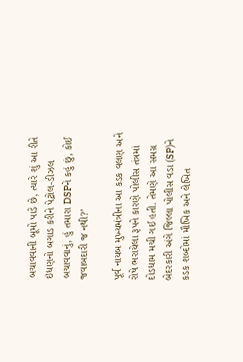બચાવવાની બૂમો પાડે છે, ત્યારે શું આ રીતે ઇંધણનો બગાડ કરીને પેટ્રોલ-ડીઝલ બચાવવાનું, હું તમારા DSPને કહું છું, કોઈ જવાબદારી જ નથી?’

પૂર્વ નાયબ મુખ્યમંત્રીના આ કડક વલણ અને રોષે ભરાયેલા રૂપને કારણે પોલીસ તંત્રમાં દોડધામ મચી ગઈ હતી. તેમણે આ સમગ્ર બેદરકારી અંગે જિલ્લા પોલીસ વડા (SP)ને કડક શબ્દોમાં મૌખિક અને લેખિત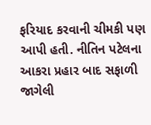ફરિયાદ કરવાની ચીમકી પણ આપી હતી. નીતિન પટેલના આકરા પ્રહાર બાદ સફાળી જાગેલી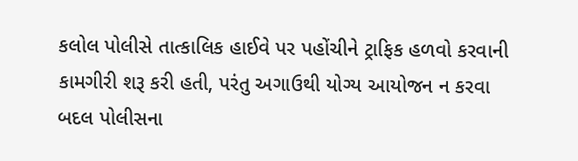કલોલ પોલીસે તાત્કાલિક હાઈવે પર પહોંચીને ટ્રાફિક હળવો કરવાની કામગીરી શરૂ કરી હતી, પરંતુ અગાઉથી યોગ્ય આયોજન ન કરવા બદલ પોલીસના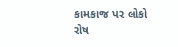કામકાજ પર લોકો રોષ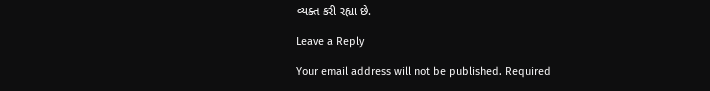વ્યક્ત કરી રહ્યા છે.

Leave a Reply

Your email address will not be published. Required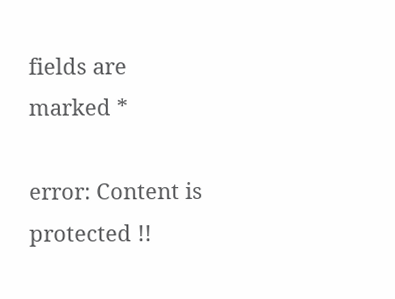fields are marked *

error: Content is protected !!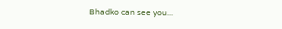Bhadko can see you...